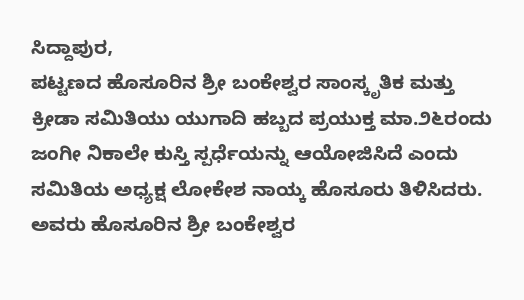ಸಿದ್ದಾಪುರ,
ಪಟ್ಟಣದ ಹೊಸೂರಿನ ಶ್ರೀ ಬಂಕೇಶ್ವರ ಸಾಂಸ್ಕೃತಿಕ ಮತ್ತು ಕ್ರೀಡಾ ಸಮಿತಿಯು ಯುಗಾದಿ ಹಬ್ಬದ ಪ್ರಯುಕ್ತ ಮಾ.೨೬ರಂದು ಜಂಗೀ ನಿಕಾಲೇ ಕುಸ್ತಿ ಸ್ಪರ್ಧೆಯನ್ನು ಆಯೋಜಿಸಿದೆ ಎಂದು ಸಮಿತಿಯ ಅಧ್ಯಕ್ಷ ಲೋಕೇಶ ನಾಯ್ಕ ಹೊಸೂರು ತಿಳಿಸಿದರು.
ಅವರು ಹೊಸೂರಿನ ಶ್ರೀ ಬಂಕೇಶ್ವರ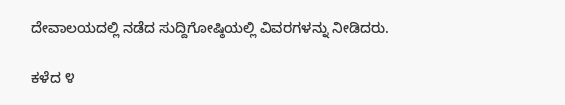ದೇವಾಲಯದಲ್ಲಿ ನಡೆದ ಸುದ್ದಿಗೋಷ್ಠಿಯಲ್ಲಿ ವಿವರಗಳನ್ನು ನೀಡಿದರು.

ಕಳೆದ ೪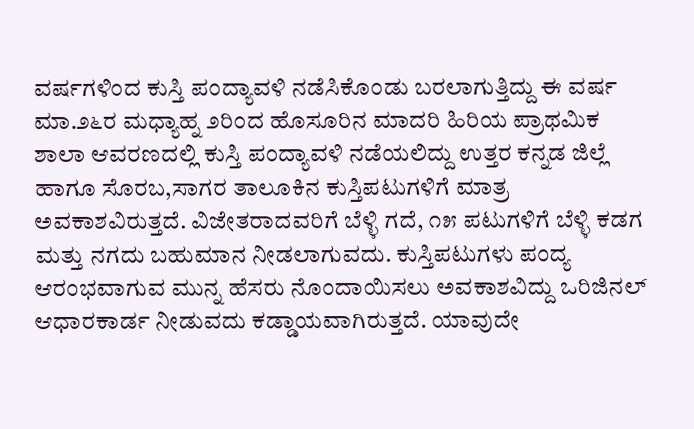ವರ್ಷಗಳಿಂದ ಕುಸ್ತಿ ಪಂದ್ಯಾವಳಿ ನಡೆಸಿಕೊಂಡು ಬರಲಾಗುತ್ತಿದ್ದು ಈ ವರ್ಷ ಮಾ.೨೬ರ ಮಧ್ಯಾಹ್ನ ೨ರಿಂದ ಹೊಸೂರಿನ ಮಾದರಿ ಹಿರಿಯ ಪ್ರಾಥಮಿಕ ಶಾಲಾ ಆವರಣದಲ್ಲಿ ಕುಸ್ತಿ ಪಂದ್ಯಾವಳಿ ನಡೆಯಲಿದ್ದು ಉತ್ತರ ಕನ್ನಡ ಜಿಲ್ಲೆ ಹಾಗೂ ಸೊರಬ,ಸಾಗರ ತಾಲೂಕಿನ ಕುಸ್ತಿಪಟುಗಳಿಗೆ ಮಾತ್ರ ಅವಕಾಶವಿರುತ್ತದೆ. ವಿಜೇತರಾದವರಿಗೆ ಬೆಳ್ಳಿ ಗದೆ, ೧೫ ಪಟುಗಳಿಗೆ ಬೆಳ್ಳಿ ಕಡಗ ಮತ್ತು ನಗದು ಬಹುಮಾನ ನೀಡಲಾಗುವದು. ಕುಸ್ತಿಪಟುಗಳು ಪಂದ್ಯ ಆರಂಭವಾಗುವ ಮುನ್ನ ಹೆಸರು ನೊಂದಾಯಿಸಲು ಅವಕಾಶವಿದ್ದು ಒರಿಜಿನಲ್ ಆಧಾರಕಾರ್ಡ ನೀಡುವದು ಕಡ್ಡಾಯವಾಗಿರುತ್ತದೆ. ಯಾವುದೇ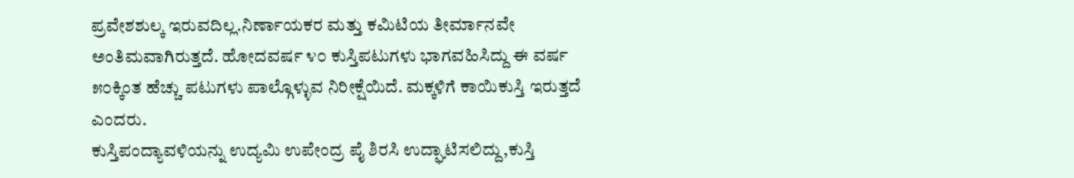ಪ್ರವೇಶಶುಲ್ಕ ಇರುವದಿಲ್ಲ.ನಿರ್ಣಾಯಕರ ಮತ್ತು ಕಮಿಟಿಯ ತೀರ್ಮಾನವೇ ಅಂತಿಮವಾಗಿರುತ್ತದೆ. ಹೋದವರ್ಷ ೪೦ ಕುಸ್ತಿಪಟುಗಳು ಭಾಗವಹಿಸಿದ್ದು ಈ ವರ್ಷ ೫೦ಕ್ಕಿಂತ ಹೆಚ್ಚು ಪಟುಗಳು ಪಾಲ್ಗೊಳ್ಳುವ ನಿರೀಕ್ಷೆಯಿದೆ. ಮಕ್ಕಳಿಗೆ ಕಾಯಿಕುಸ್ತಿ ಇರುತ್ತದೆ ಎಂದರು.
ಕುಸ್ತಿಪಂದ್ಯಾವಳಿಯನ್ನು ಉದ್ಯಮಿ ಉಪೇಂದ್ರ ಪೈ ಶಿರಸಿ ಉದ್ಘಾಟಿಸಲಿದ್ದು,ಕುಸ್ತಿ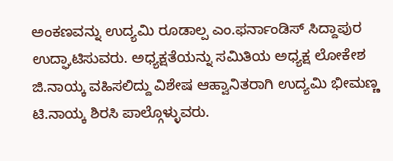ಅಂಕಣವನ್ನು ಉದ್ಯಮಿ ರೂಡಾಲ್ಪ ಎಂ.ಫರ್ನಾಂಡಿಸ್ ಸಿದ್ದಾಪುರ ಉದ್ಘಾಟಿಸುವರು. ಅಧ್ಯಕ್ಷತೆಯನ್ನು ಸಮಿತಿಯ ಅಧ್ಯಕ್ಷ ಲೋಕೇಶ ಜಿ.ನಾಯ್ಕ ವಹಿಸಲಿದ್ದು ವಿಶೇಷ ಆಹ್ವಾನಿತರಾಗಿ ಉದ್ಯಮಿ ಭೀಮಣ್ಣ ಟಿ.ನಾಯ್ಕ ಶಿರಸಿ ಪಾಲ್ಗೊಳ್ಳುವರು.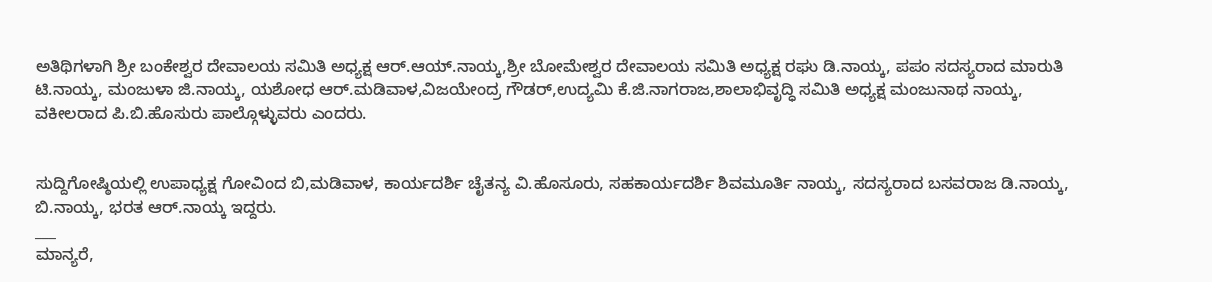ಅತಿಥಿಗಳಾಗಿ ಶ್ರೀ ಬಂಕೇಶ್ವರ ದೇವಾಲಯ ಸಮಿತಿ ಅಧ್ಯಕ್ಷ ಆರ್.ಆಯ್.ನಾಯ್ಕ,ಶ್ರೀ ಬೋಮೇಶ್ವರ ದೇವಾಲಯ ಸಮಿತಿ ಅಧ್ಯಕ್ಷ ರಘು ಡಿ.ನಾಯ್ಕ, ಪಪಂ ಸದಸ್ಯರಾದ ಮಾರುತಿ ಟಿ.ನಾಯ್ಕ, ಮಂಜುಳಾ ಜಿ.ನಾಯ್ಕ, ಯಶೋಧ ಆರ್.ಮಡಿವಾಳ,ವಿಜಯೇಂದ್ರ ಗೌಡರ್,ಉದ್ಯಮಿ ಕೆ.ಜಿ.ನಾಗರಾಜ,ಶಾಲಾಭಿವೃದ್ಧಿ ಸಮಿತಿ ಅಧ್ಯಕ್ಷ ಮಂಜುನಾಥ ನಾಯ್ಕ, ವಕೀಲರಾದ ಪಿ.ಬಿ.ಹೊಸುರು ಪಾಲ್ಗೊಳ್ಳುವರು ಎಂದರು.


ಸುದ್ದಿಗೋಷ್ಠಿಯಲ್ಲಿ ಉಪಾಧ್ಯಕ್ಷ ಗೋವಿಂದ ಬಿ,ಮಡಿವಾಳ, ಕಾರ್ಯದರ್ಶಿ ಚೈತನ್ಯ ವಿ.ಹೊಸೂರು, ಸಹಕಾರ್ಯದರ್ಶಿ ಶಿವಮೂರ್ತಿ ನಾಯ್ಕ, ಸದಸ್ಯರಾದ ಬಸವರಾಜ ಡಿ.ನಾಯ್ಕ, ಬಿ.ನಾಯ್ಕ, ಭರತ ಆರ್.ನಾಯ್ಕ ಇದ್ದರು.
___
ಮಾನ್ಯರೆ,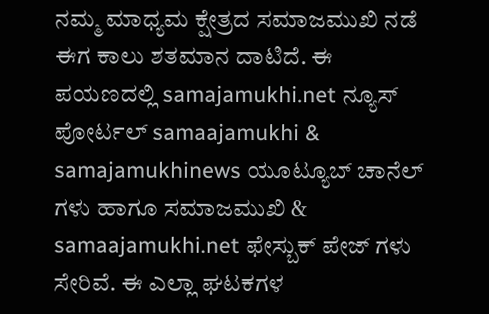ನಮ್ಮ ಮಾಧ್ಯಮ ಕ್ಷೇತ್ರದ ಸಮಾಜಮುಖಿ ನಡೆ ಈಗ ಕಾಲು ಶತಮಾನ ದಾಟಿದೆ. ಈ ಪಯಣದಲ್ಲಿ samajamukhi.net ನ್ಯೂಸ್ ಪೋರ್ಟಲ್ samaajamukhi & samajamukhinews ಯೂಟ್ಯೂಬ್ ಚಾನೆಲ್ ಗಳು ಹಾಗೂ ಸಮಾಜಮುಖಿ & samaajamukhi.net ಫೇಸ್ಬುಕ್ ಪೇಜ್ ಗಳು ಸೇರಿವೆ. ಈ ಎಲ್ಲಾ ಘಟಕಗಳ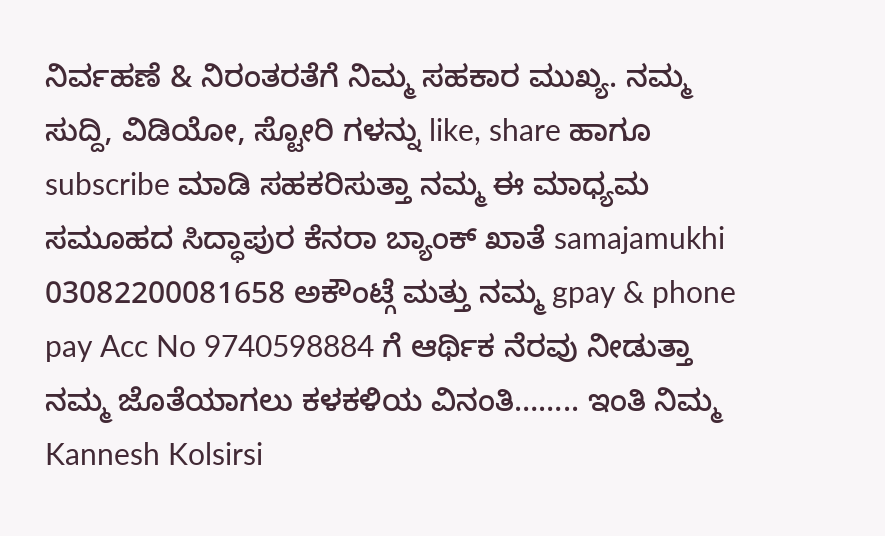ನಿರ್ವಹಣೆ & ನಿರಂತರತೆಗೆ ನಿಮ್ಮ ಸಹಕಾರ ಮುಖ್ಯ. ನಮ್ಮ ಸುದ್ದಿ, ವಿಡಿಯೋ, ಸ್ಟೋರಿ ಗಳನ್ನು like, share ಹಾಗೂ subscribe ಮಾಡಿ ಸಹಕರಿಸುತ್ತಾ ನಮ್ಮ ಈ ಮಾಧ್ಯಮ ಸಮೂಹದ ಸಿದ್ಧಾಪುರ ಕೆನರಾ ಬ್ಯಾಂಕ್ ಖಾತೆ samajamukhi 03082200081658 ಅಕೌಂಟ್ಗೆ ಮತ್ತು ನಮ್ಮ gpay & phone pay Acc No 9740598884 ಗೆ ಆರ್ಥಿಕ ನೆರವು ನೀಡುತ್ತಾ ನಮ್ಮ ಜೊತೆಯಾಗಲು ಕಳಕಳಿಯ ವಿನಂತಿ…….. ಇಂತಿ ನಿಮ್ಮ Kannesh Kolsirsi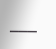___